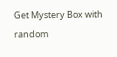Get Mystery Box with random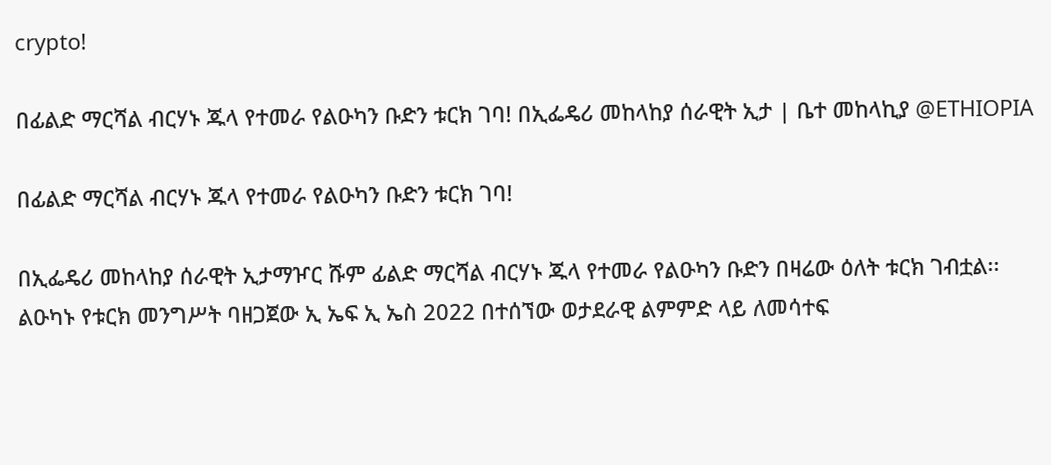crypto!

በፊልድ ማርሻል ብርሃኑ ጁላ የተመራ የልዑካን ቡድን ቱርክ ገባ! በኢፌዴሪ መከላከያ ሰራዊት ኢታ | ቤተ መከላኪያ @ETHIOPIA

በፊልድ ማርሻል ብርሃኑ ጁላ የተመራ የልዑካን ቡድን ቱርክ ገባ!

በኢፌዴሪ መከላከያ ሰራዊት ኢታማዦር ሹም ፊልድ ማርሻል ብርሃኑ ጁላ የተመራ የልዑካን ቡድን በዛሬው ዕለት ቱርክ ገብቷል፡፡ልዑካኑ የቱርክ መንግሥት ባዘጋጀው ኢ ኤፍ ኢ ኤስ 2022 በተሰኘው ወታደራዊ ልምምድ ላይ ለመሳተፍ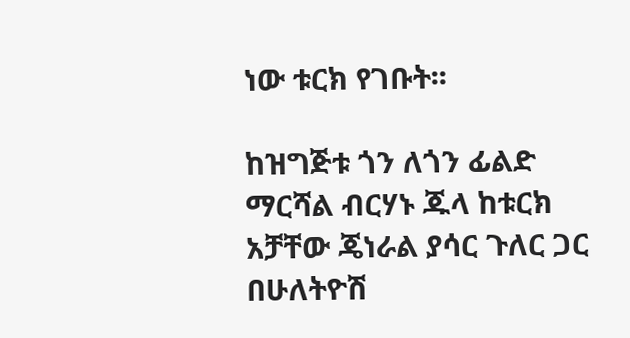ነው ቱርክ የገቡት፡፡

ከዝግጅቱ ጎን ለጎን ፊልድ ማርሻል ብርሃኑ ጁላ ከቱርክ አቻቸው ጄነራል ያሳር ጉለር ጋር በሁለትዮሽ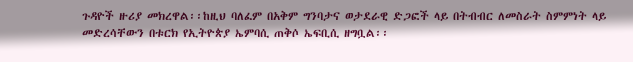ጉዳዮች ዙሪያ መክረዋል፡፡ከዚህ ባለፈም በአቅም ግንባታና ወታደራዊ ድጋፎች ላይ በትብብር ለመስራት ስምምነት ላይ መድረሳቸውን በቱርክ የኢትዮጵያ ኤምባሲ ጠቅሶ ኤፍቢሲ ዘግቧል፡፡